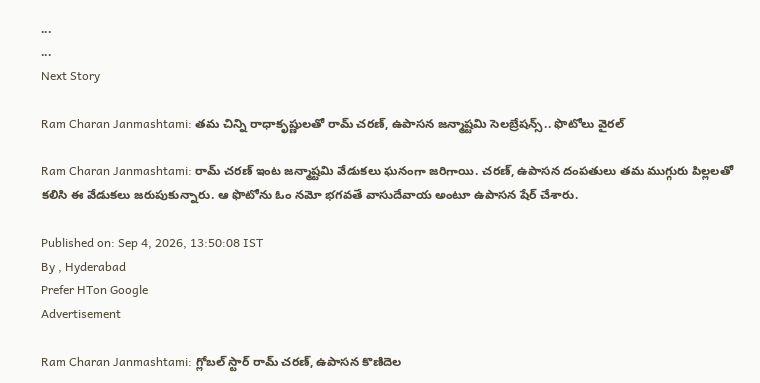...
...
Next Story

Ram Charan Janmashtami: తమ చిన్ని రాధాకృష్ణులతో రామ్ చరణ్, ఉపాసన జన్మాష్టమి సెలబ్రేషన్స్.. ఫొటోలు వైరల్

Ram Charan Janmashtami: రామ్ చరణ్ ఇంట జన్మాష్టమి వేడుకలు ఘనంగా జరిగాయి. చరణ్, ఉపాసన దంపతులు తమ ముగ్గురు పిల్లలతో కలిసి ఈ వేడుకలు జరుపుకున్నారు. ఆ ఫొటోను ఓం నమో భగవతే వాసుదేవాయ అంటూ ఉపాసన షేర్ చేశారు.

Published on: Sep 4, 2026, 13:50:08 IST
By , Hyderabad
Prefer HTon Google
Advertisement

Ram Charan Janmashtami: గ్లోబల్ స్టార్ రామ్ చరణ్, ఉపాసన కొణిదెల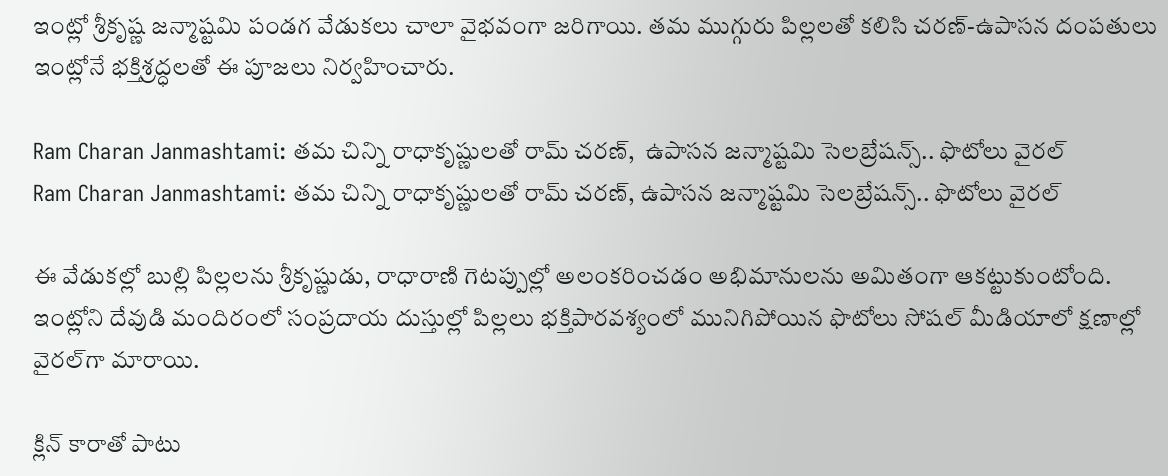ఇంట్లో శ్రీకృష్ణ జన్మాష్టమి పండగ వేడుకలు చాలా వైభవంగా జరిగాయి. తమ ముగ్గురు పిల్లలతో కలిసి చరణ్-ఉపాసన దంపతులు ఇంట్లోనే భక్తిశ్రద్ధలతో ఈ పూజలు నిర్వహించారు.

Ram Charan Janmashtami: తమ చిన్ని రాధాకృష్ణులతో రామ్ చరణ్,  ఉపాసన జన్మాష్టమి సెలబ్రేషన్స్.. ఫొటోలు వైరల్
Ram Charan Janmashtami: తమ చిన్ని రాధాకృష్ణులతో రామ్ చరణ్, ఉపాసన జన్మాష్టమి సెలబ్రేషన్స్.. ఫొటోలు వైరల్

ఈ వేడుకల్లో బుల్లి పిల్లలను శ్రీకృష్ణుడు, రాధారాణి గెటప్పుల్లో అలంకరించడం అభిమానులను అమితంగా ఆకట్టుకుంటోంది. ఇంట్లోని దేవుడి మందిరంలో సంప్రదాయ దుస్తుల్లో పిల్లలు భక్తిపారవశ్యంలో మునిగిపోయిన ఫొటోలు సోషల్ మీడియాలో క్షణాల్లో వైరల్‌గా మారాయి.

క్లిన్ కారాతో పాటు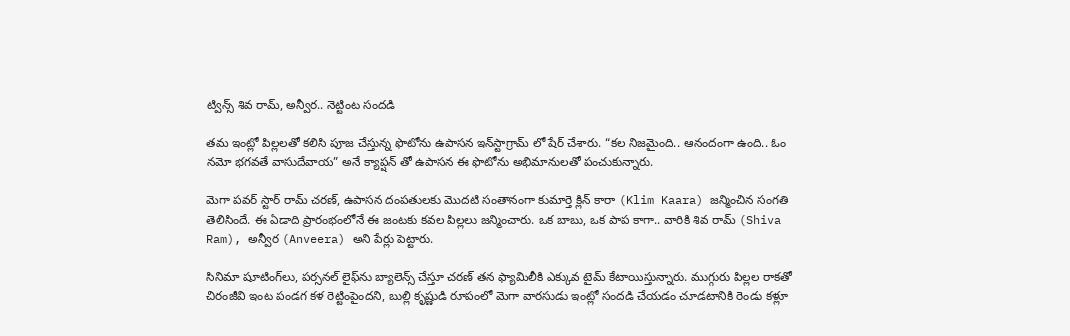ట్విన్స్ శివ రామ్, అన్వీర.. నెట్టింట సందడి

తమ ఇంట్లో పిల్లలతో కలిసి పూజ చేస్తున్న ఫొటోను ఉపాసన ఇన్‌స్టాగ్రామ్ లో షేర్ చేశారు. “కల నిజమైంది.. ఆనందంగా ఉంది.. ఓం నమో భగవతే వాసుదేవాయ” అనే క్యాప్షన్ తో ఉపాసన ఈ ఫొటోను అభిమానులతో పంచుకున్నారు.

మెగా పవర్ స్టార్ రామ్ చరణ్, ఉపాసన దంపతులకు మొదటి సంతానంగా కుమార్తె క్లిన్ కారా (Klim Kaara) జన్మించిన సంగతి తెలిసిందే. ఈ ఏడాది ప్రారంభంలోనే ఈ జంటకు కవల పిల్లలు జన్మించారు. ఒక బాబు, ఒక పాప కాగా.. వారికి శివ రామ్ (Shiva Ram), అన్వీర (Anveera) అని పేర్లు పెట్టారు.

సినిమా షూటింగ్‌లు, పర్సనల్ లైఫ్‌ను బ్యాలెన్స్ చేస్తూ చరణ్ తన ఫ్యామిలీకి ఎక్కువ టైమ్ కేటాయిస్తున్నారు. ముగ్గురు పిల్లల రాకతో చిరంజీవి ఇంట పండగ కళ రెట్టింపైందని, బుల్లి కృష్ణుడి రూపంలో మెగా వారసుడు ఇంట్లో సందడి చేయడం చూడటానికి రెండు కళ్లూ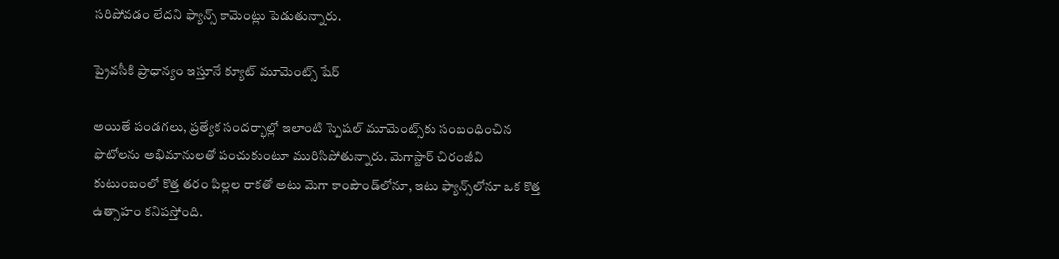సరిపోవడం లేదని ఫ్యాన్స్ కామెంట్లు పెడుతున్నారు.

ప్రైవసీకి ప్రాధాన్యం ఇస్తూనే క్యూట్ మూమెంట్స్ షేర్

అయితే పండగలు, ప్రత్యేక సందర్భాల్లో ఇలాంటి స్పెషల్ మూమెంట్స్‌కు సంబంధించిన ఫొటోలను అభిమానులతో పంచుకుంటూ మురిసిపోతున్నారు. మెగాస్టార్ చిరంజీవి కుటుంబంలో కొత్త తరం పిల్లల రాకతో అటు మెగా కాంపౌండ్‌లోనూ, ఇటు ఫ్యాన్స్‌లోనూ ఒక కొత్త ఉత్సాహం కనిపస్తోంది.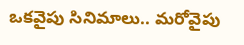ఒకవైపు సినిమాలు.. మరోవైపు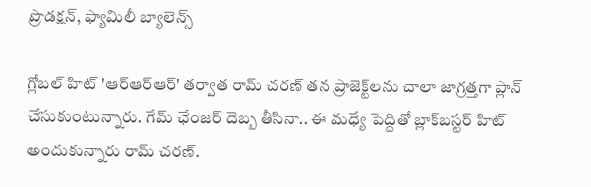ప్రొడక్షన్, ఫ్యామిలీ బ్యాలెన్స్

గ్లోబల్ హిట్ 'ఆర్ఆర్ఆర్' తర్వాత రామ్ చరణ్ తన ప్రాజెక్ట్‌లను చాలా జాగ్రత్తగా ప్లాన్ చేసుకుంటున్నారు. గేమ్ ఛేంజర్ దెబ్బ తీసినా.. ఈ మధ్యే పెద్దితో బ్లాక్‌బస్టర్ హిట్ అందుకున్నారు రామ్ చరణ్.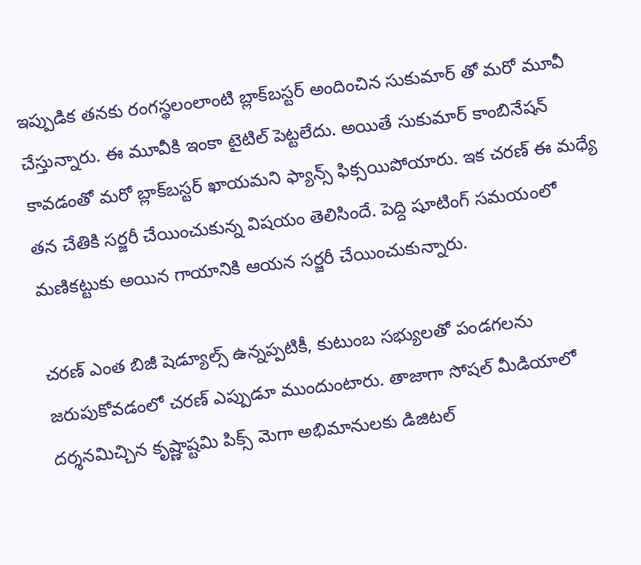ఇప్పుడిక తనకు రంగస్థలంలాంటి బ్లాక్‌బస్టర్ అందించిన సుకుమార్ తో మరో మూవీ చేస్తున్నారు. ఈ మూవీకి ఇంకా టైటిల్ పెట్టలేదు. అయితే సుకుమార్ కాంబినేషన్ కావడంతో మరో బ్లాక్‌బస్టర్ ఖాయమని ఫ్యాన్స్ ఫిక్సయిపోయారు. ఇక చరణ్ ఈ మధ్యే తన చేతికి సర్జరీ చేయించుకున్న విషయం తెలిసిందే. పెద్ది షూటింగ్ సమయంలో మణికట్టుకు అయిన గాయానికి ఆయన సర్జరీ చేయించుకున్నారు.

చరణ్ ఎంత బిజీ షెడ్యూల్స్ ఉన్నప్పటికీ, కుటుంబ సభ్యులతో పండగలను జరుపుకోవడంలో చరణ్ ఎప్పుడూ ముందుంటారు. తాజాగా సోషల్ మీడియాలో దర్శనమిచ్చిన కృష్ణాష్టమి పిక్స్ మెగా అభిమానులకు డిజిటల్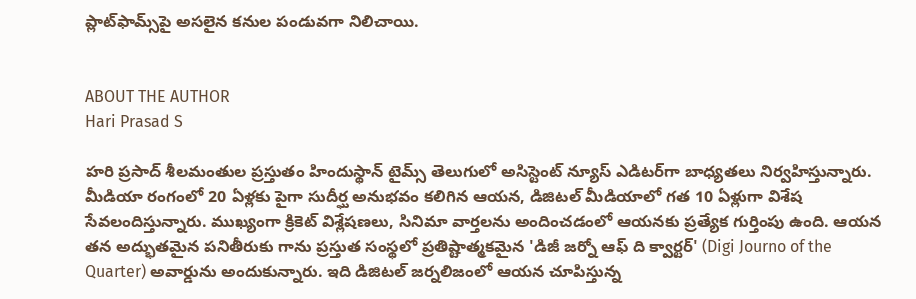ప్లాట్‌ఫామ్స్‌పై అసలైన కనుల పండువగా నిలిచాయి.


ABOUT THE AUTHOR
Hari Prasad S

హరి ప్రసాద్ శీలమంతుల ప్రస్తుతం హిందుస్థాన్ టైమ్స్ తెలుగులో అసిస్టెంట్ న్యూస్ ఎడిటర్‌గా బాధ్యతలు నిర్వహిస్తున్నారు. మీడియా రంగంలో 20 ఏళ్లకు పైగా సుదీర్ఘ అనుభవం కలిగిన ఆయన, డిజిటల్ మీడియాలో గత 10 ఏళ్లుగా విశేష సేవలందిస్తున్నారు. ముఖ్యంగా క్రికెట్ విశ్లేషణలు, సినిమా వార్తలను అందించడంలో ఆయనకు ప్రత్యేక గుర్తింపు ఉంది. ఆయన తన అద్భుతమైన పనితీరుకు గాను ప్రస్తుత సంస్థలో ప్రతిష్టాత్మకమైన 'డిజీ జర్నో ఆఫ్ ది క్వార్టర్' (Digi Journo of the Quarter) అవార్డును అందుకున్నారు. ఇది డిజిటల్ జర్నలిజంలో ఆయన చూపిస్తున్న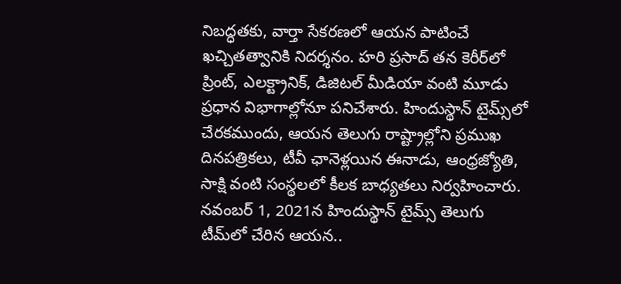నిబద్ధతకు, వార్తా సేకరణలో ఆయన పాటించే ఖచ్చితత్వానికి నిదర్శనం. హరి ప్రసాద్ తన కెరీర్‌లో ప్రింట్, ఎలక్ట్రానిక్, డిజిటల్ మీడియా వంటి మూడు ప్రధాన విభాగాల్లోనూ పనిచేశారు. హిందుస్థాన్ టైమ్స్‌లో చేరకముందు, ఆయన తెలుగు రాష్ట్రాల్లోని ప్రముఖ దినపత్రికలు, టీవీ ఛానెళ్లయిన ఈనాడు, ఆంధ్రజ్యోతి, సాక్షి వంటి సంస్థలలో కీలక బాధ్యతలు నిర్వహించారు. నవంబర్ 1, 2021న హిందుస్థాన్ టైమ్స్ తెలుగు టీమ్‌లో చేరిన ఆయన..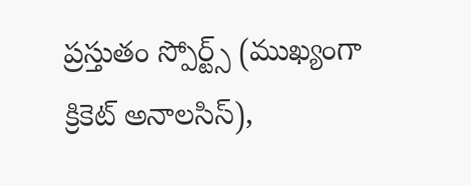ప్రస్తుతం స్పోర్ట్స్ (ముఖ్యంగా క్రికెట్ అనాలసిస్),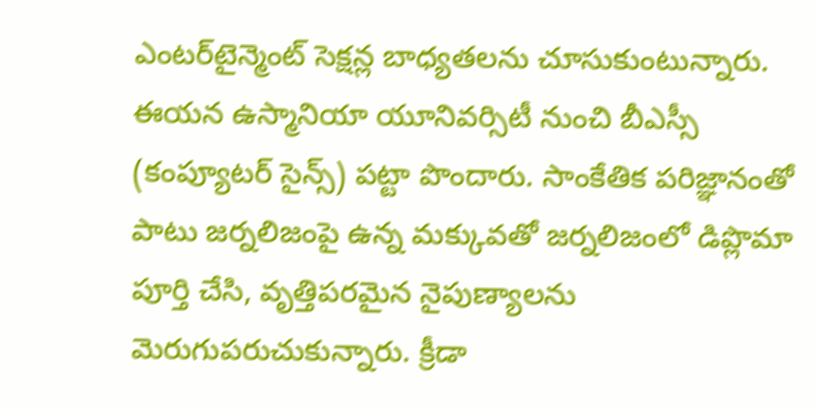ఎంటర్‌టైన్మెంట్ సెక్షన్ల బాధ్యతలను చూసుకుంటున్నారు. ఈయన ఉస్మానియా యూనివర్సిటీ నుంచి బీఎస్సీ (కంప్యూటర్ సైన్స్) పట్టా పొందారు. సాంకేతిక పరిజ్ఞానంతో పాటు జర్నలిజంపై ఉన్న మక్కువతో జర్నలిజంలో డిప్లొమా పూర్తి చేసి, వృత్తిపరమైన నైపుణ్యాలను మెరుగుపరుచుకున్నారు. క్రీడా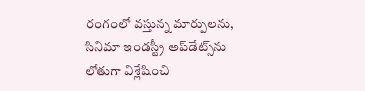రంగంలో వస్తున్న మార్పులను, సినిమా ఇండస్ట్రీ అప్‌డేట్స్‌ను లోతుగా విశ్లేషించి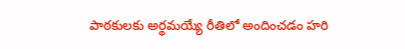పాఠకులకు అర్థమయ్యే రీతిలో అందించడం హరి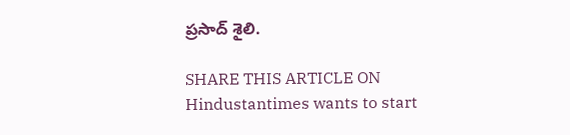ప్రసాద్ శైలి.

SHARE THIS ARTICLE ON
Hindustantimes wants to start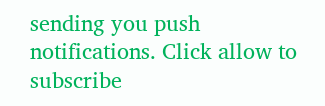sending you push notifications. Click allow to subscribe